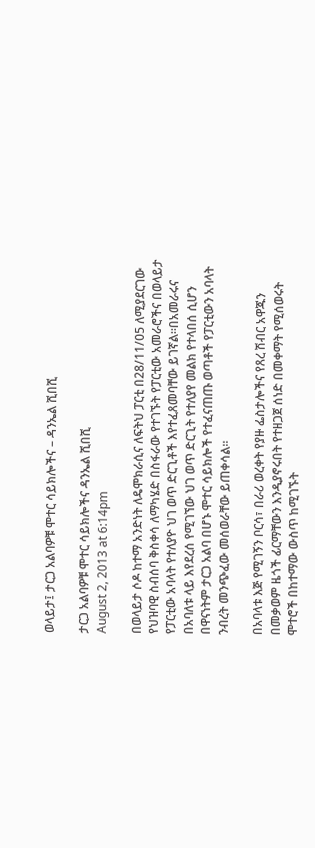ወላይታ፤ ታርጋ አልባዎቹ ሞተር ሳይክሎችና – ዳንኤል ሺበሺ

ታርጋ አልባዎቹ ሞተር ሳይክሎችና ዳንኤል ሺበሺ
August 2, 2013 at 6:14pm

በወላይታ ሶዶ ከተማ አንድነት ለዴሞክራሲና ለፍትህ ፓርቲ በ28/11/05 ለሚያደርገው የህዝባዊ ስብሰባ ቅስቀሳ ለማካሄድ በስፋራው የተገኙት የፓርቲው አመራሮችና በወላይታ የፓርቲው አባላት የተለያዮ ህገ ወጥ ድርጊቶች እየተፈጸመባቸው ይገኛል፡፡በአመራሩና በአባለቱ ላይ እየደረሰ የሚገኘው ህገ ወጥ ድርጊት የተለያየ መልክ የተላበሰ ሲሆን በዋናነትም ታርጋ አልባ በሆኑ ሞተር ሳይክሎች የተፈናጠጡ ወጣቶች የፓርቲውን አባላት ንብረት መንጭፈው መሰወራቸው ይጠቀሳል፡፡

በአባላቱ እጅ የሚገኝን ቦርሳ፣ በራሪ ወረቀት የያዙ ፌስታሎችና የጸረ ሽብር አዋጁን በመቃወም ዜጎች ፊርማቸውን እንዲያኖሩበት የተዘጋጀ ሰነድ በመቀማት የሚሰወሩት ሞተሮች በከተማው ውስጥ ከሚገኙት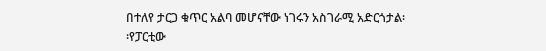በተለየ ታርጋ ቁጥር አልባ መሆናቸው ነገሩን አስገራሚ አድርጎታል፡፡የፓርቲው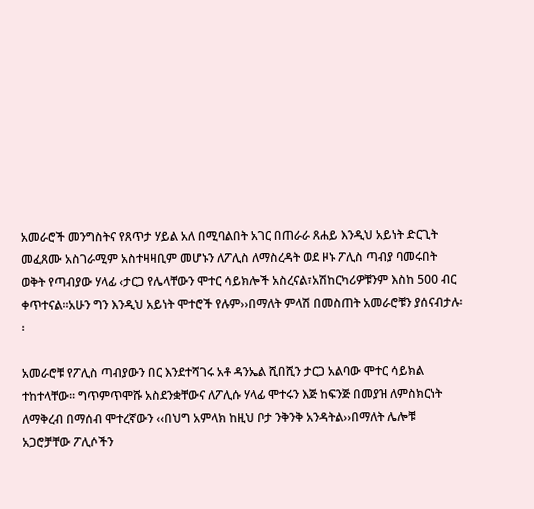አመራሮች መንግስትና የጸጥታ ሃይል አለ በሚባልበት አገር በጠራራ ጸሐይ እንዲህ አይነት ድርጊት መፈጸሙ አስገራሚም አስተዛዛቢም መሆኑን ለፖሊስ ለማስረዳት ወደ ዞኑ ፖሊስ ጣብያ ባመሩበት ወቅት የጣብያው ሃላፊ ‹ታርጋ የሌላቸውን ሞተር ሳይክሎች አስረናል፣አሽከርካሪዎቹንም እስከ 500 ብር ቀጥተናል፡፡አሁን ግን እንዲህ አይነት ሞተሮች የሉም››በማለት ምላሽ በመስጠት አመራሮቹን ያሰናብታሉ፡፡

አመራሮቹ የፖሊስ ጣብያውን በር እንደተሻገሩ አቶ ዳንኤል ሺበሺን ታርጋ አልባው ሞተር ሳይክል ተከተላቸው፡፡ ግጥምጥሞሹ አስደንቋቸውና ለፖሊሱ ሃላፊ ሞተሩን እጅ ከፍንጅ በመያዝ ለምስክርነት ለማቅረብ በማሰብ ሞተረኛውን ‹‹በህግ አምላክ ከዚህ ቦታ ንቅንቅ አንዳትል››በማለት ሌሎቹ አጋሮቻቸው ፖሊሶችን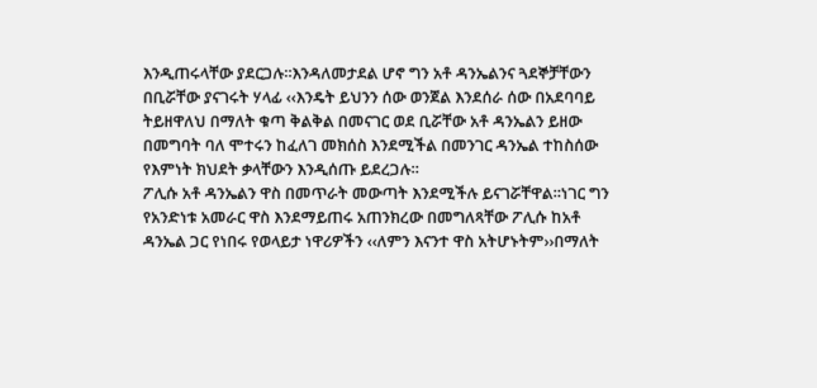እንዲጠሩላቸው ያደርጋሉ፡፡እንዳለመታደል ሆኖ ግን አቶ ዳንኤልንና ጓደኞቻቸውን በቢሯቸው ያናገሩት ሃላፊ ‹‹እንዴት ይህንን ሰው ወንጀል እንደሰራ ሰው በአደባባይ ትይዘዋለህ በማለት ቁጣ ቅልቅል በመናገር ወደ ቢሯቸው አቶ ዳንኤልን ይዘው በመግባት ባለ ሞተሩን ከፈለገ መክሰስ እንደሚችል በመንገር ዳንኤል ተከስሰው የእምነት ክህደት ቃላቸውን እንዲሰጡ ይደረጋሉ፡፡
ፖሊሱ አቶ ዳንኤልን ዋስ በመጥራት መውጣት እንደሚችሉ ይናገሯቸዋል፡፡ነገር ግን የአንድነቱ አመራር ዋስ እንደማይጠሩ አጠንክረው በመግለጻቸው ፖሊሱ ከአቶ ዳንኤል ጋር የነበሩ የወላይታ ነዋሪዎችን ‹‹ለምን እናንተ ዋስ አትሆኑትም››በማለት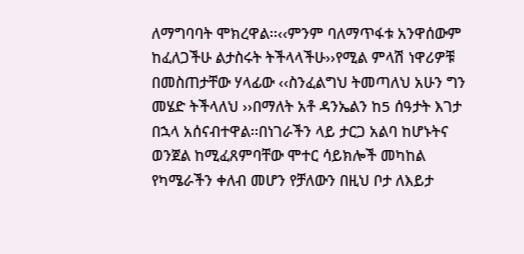ለማግባባት ሞክረዋል፡፡‹‹ምንም ባለማጥፋቱ አንዋሰውም ከፈለጋችሁ ልታስሩት ትችላላችሁ››የሚል ምላሽ ነዋሪዎቹ በመስጠታቸው ሃላፊው ‹‹ስንፈልግህ ትመጣለህ አሁን ግን መሄድ ትችላለህ ››በማለት አቶ ዳንኤልን ከ5 ሰዓታት እገታ በኋላ አሰናብተዋል፡፡በነገራችን ላይ ታርጋ አልባ ከሆኑትና ወንጀል ከሚፈጸምባቸው ሞተር ሳይክሎች መካከል የካሜራችን ቀለብ መሆን የቻለውን በዚህ ቦታ ለእይታ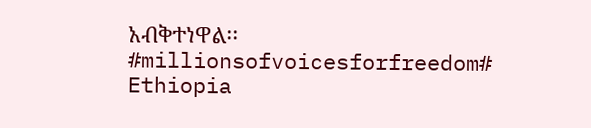አብቅተነዋል፡፡
#millionsofvoicesforfreedom# Ethiopia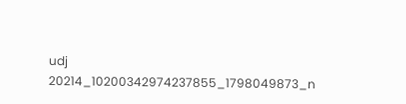udj
20214_10200342974237855_1798049873_n